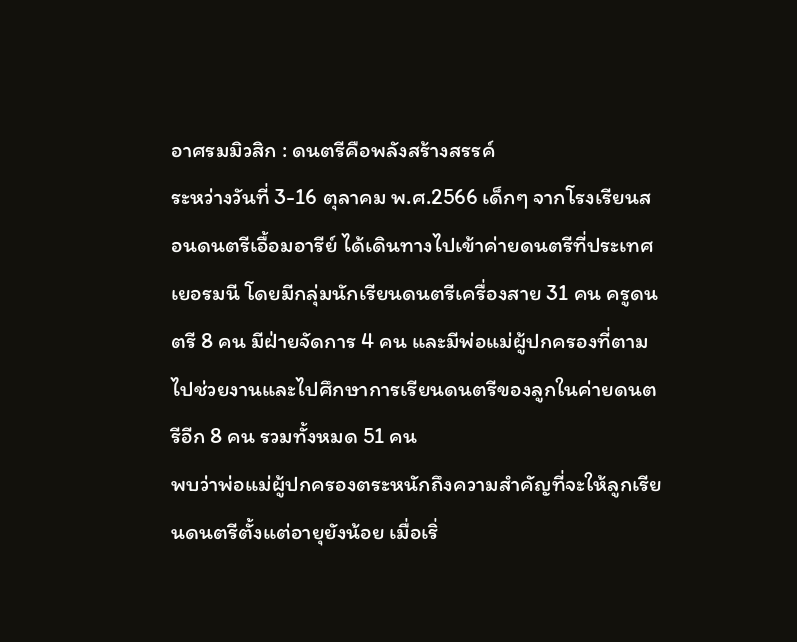อาศรมมิวสิก : ดนตรีคือพลังสร้างสรรค์
ระหว่างวันที่ 3-16 ตุลาคม พ.ศ.2566 เด็กๆ จากโรงเรียนสอนดนตรีเอื้อมอารีย์ ได้เดินทางไปเข้าค่ายดนตรีที่ประเทศเยอรมนี โดยมีกลุ่มนักเรียนดนตรีเครื่องสาย 31 คน ครูดนตรี 8 คน มีฝ่ายจัดการ 4 คน และมีพ่อแม่ผู้ปกครองที่ตามไปช่วยงานและไปศึกษาการเรียนดนตรีของลูกในค่ายดนตรีอีก 8 คน รวมทั้งหมด 51 คน
พบว่าพ่อแม่ผู้ปกครองตระหนักถึงความสำคัญที่จะให้ลูกเรียนดนตรีตั้งแต่อายุยังน้อย เมื่อเริ่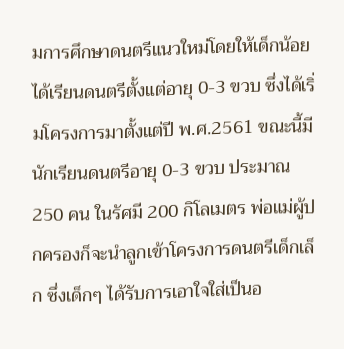มการศึกษาดนตรีแนวใหม่โดยให้เด็กน้อยได้เรียนดนตรีตั้งแต่อายุ 0-3 ขวบ ซึ่งได้เริ่มโครงการมาตั้งแต่ปี พ.ศ.2561 ขณะนี้มีนักเรียนดนตรีอายุ 0-3 ขวบ ประมาณ 250 คน ในรัศมี 200 กิโลเมตร พ่อแม่ผู้ปกครองก็จะนำลูกเข้าโครงการดนตรีเด็กเล็ก ซึ่งเด็กๆ ได้รับการเอาใจใส่เป็นอ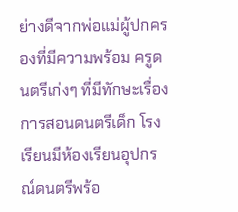ย่างดีจากพ่อแม่ผู้ปกครองที่มีความพร้อม ครูดนตรีเก่งๆ ที่มีทักษะเรื่องการสอนดนตรีเด็ก โรงเรียนมีห้องเรียนอุปกรณ์ดนตรีพร้อ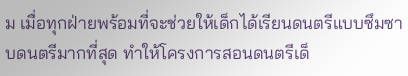ม เมื่อทุกฝ่ายพร้อมที่จะช่วยให้เด็กได้เรียนดนตรีแบบซึมซาบดนตรีมากที่สุด ทำให้โครงการสอนดนตรีเด็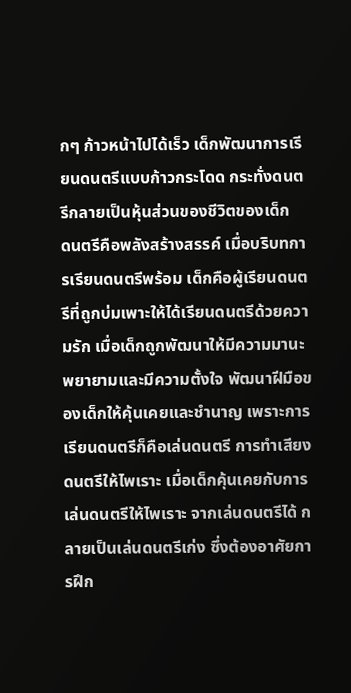กๆ ก้าวหน้าไปได้เร็ว เด็กพัฒนาการเรียนดนตรีแบบก้าวกระโดด กระทั่งดนตรีกลายเป็นหุ้นส่วนของชีวิตของเด็ก
ดนตรีคือพลังสร้างสรรค์ เมื่อบริบทการเรียนดนตรีพร้อม เด็กคือผู้เรียนดนตรีที่ถูกบ่มเพาะให้ได้เรียนดนตรีด้วยความรัก เมื่อเด็กถูกพัฒนาให้มีความมานะพยายามและมีความตั้งใจ พัฒนาฝีมือของเด็กให้คุ้นเคยและชำนาญ เพราะการเรียนดนตรีก็คือเล่นดนตรี การทำเสียงดนตรีให้ไพเราะ เมื่อเด็กคุ้นเคยกับการเล่นดนตรีให้ไพเราะ จากเล่นดนตรีได้ กลายเป็นเล่นดนตรีเก่ง ซึ่งต้องอาศัยการฝึก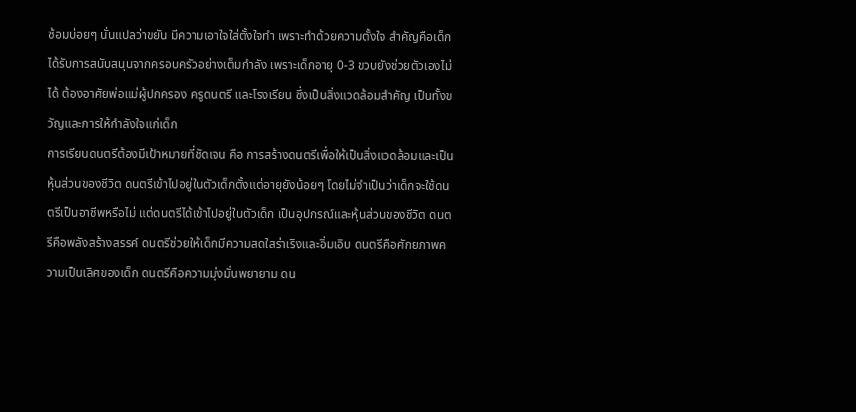ซ้อมบ่อยๆ นั่นแปลว่าขยัน มีความเอาใจใส่ตั้งใจทำ เพราะทำด้วยความตั้งใจ สำคัญคือเด็กได้รับการสนับสนุนจากครอบครัวอย่างเต็มกำลัง เพราะเด็กอายุ 0-3 ขวบยังช่วยตัวเองไม่ได้ ต้องอาศัยพ่อแม่ผู้ปกครอง ครูดนตรี และโรงเรียน ซึ่งเป็นสิ่งแวดล้อมสำคัญ เป็นทั้งขวัญและการให้กำลังใจแก่เด็ก
การเรียนดนตรีต้องมีเป้าหมายที่ชัดเจน คือ การสร้างดนตรีเพื่อให้เป็นสิ่งแวดล้อมและเป็นหุ้นส่วนของชีวิต ดนตรีเข้าไปอยู่ในตัวเด็กตั้งแต่อายุยังน้อยๆ โดยไม่จำเป็นว่าเด็กจะใช้ดนตรีเป็นอาชีพหรือไม่ แต่ดนตรีได้เข้าไปอยู่ในตัวเด็ก เป็นอุปกรณ์และหุ้นส่วนของชีวิต ดนตรีคือพลังสร้างสรรค์ ดนตรีช่วยให้เด็กมีความสดใสร่าเริงและอิ่มเอิบ ดนตรีคือศักยภาพความเป็นเลิศของเด็ก ดนตรีคือความมุ่งมั่นพยายาม ดน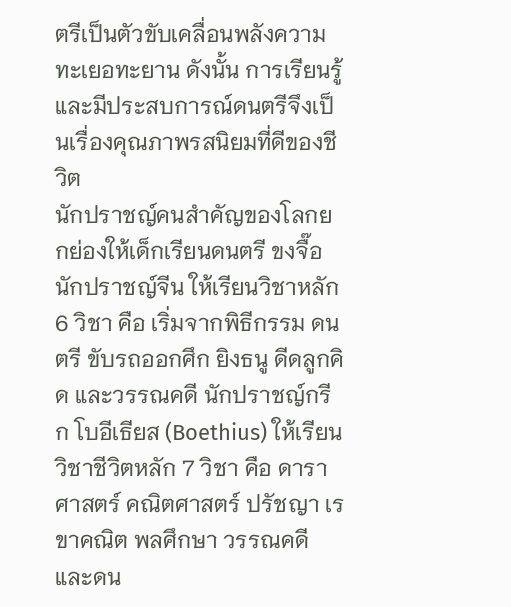ตรีเป็นตัวขับเคลื่อนพลังความทะเยอทะยาน ดังนั้น การเรียนรู้และมีประสบการณ์ดนตรีจึงเป็นเรื่องคุณภาพรสนิยมที่ดีของชีวิต
นักปราชญ์คนสำคัญของโลกยกย่องให้เด็กเรียนดนตรี ขงจื๊อ นักปราชญ์จีน ให้เรียนวิชาหลัก 6 วิชา คือ เริ่มจากพิธีกรรม ดนตรี ขับรถออกศึก ยิงธนู ดีดลูกคิด และวรรณคดี นักปราชญ์กรีก โบอีเธียส (Boethius) ให้เรียนวิชาชีวิตหลัก 7 วิชา คือ ดาราศาสตร์ คณิตศาสตร์ ปรัชญา เรขาคณิต พลศึกษา วรรณคดี และดน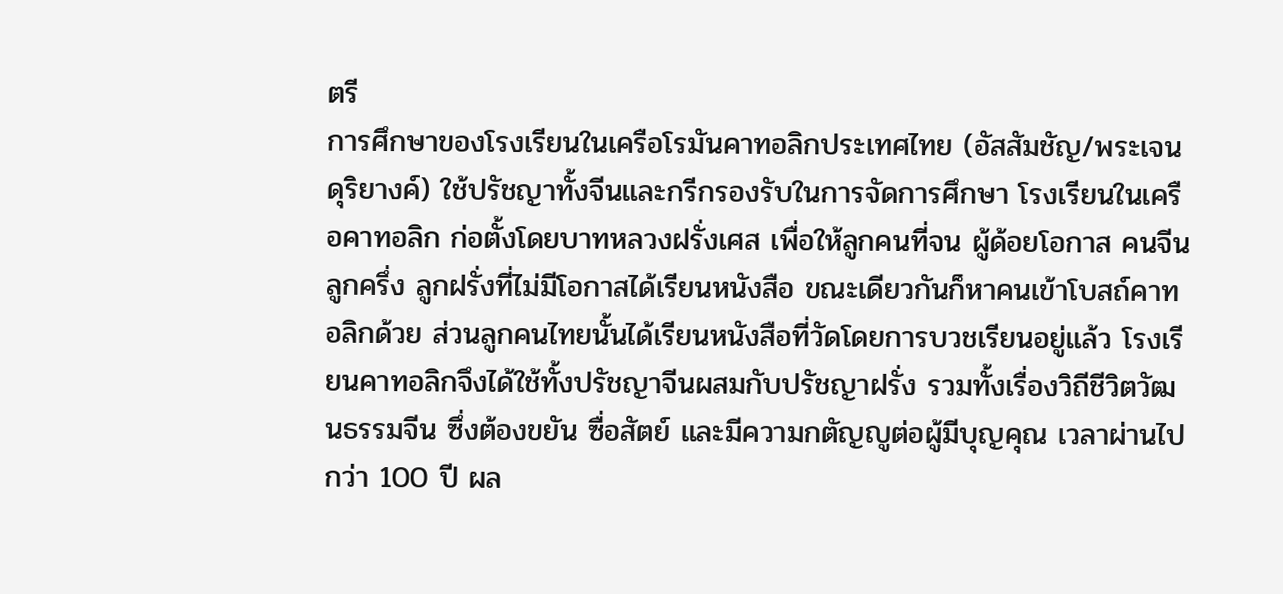ตรี
การศึกษาของโรงเรียนในเครือโรมันคาทอลิกประเทศไทย (อัสสัมชัญ/พระเจนดุริยางค์) ใช้ปรัชญาทั้งจีนและกรีกรองรับในการจัดการศึกษา โรงเรียนในเครือคาทอลิก ก่อตั้งโดยบาทหลวงฝรั่งเศส เพื่อให้ลูกคนที่จน ผู้ด้อยโอกาส คนจีน ลูกครึ่ง ลูกฝรั่งที่ไม่มีโอกาสได้เรียนหนังสือ ขณะเดียวกันก็หาคนเข้าโบสถ์คาทอลิกด้วย ส่วนลูกคนไทยนั้นได้เรียนหนังสือที่วัดโดยการบวชเรียนอยู่แล้ว โรงเรียนคาทอลิกจึงได้ใช้ทั้งปรัชญาจีนผสมกับปรัชญาฝรั่ง รวมทั้งเรื่องวิถีชีวิตวัฒนธรรมจีน ซึ่งต้องขยัน ซื่อสัตย์ และมีความกตัญญูต่อผู้มีบุญคุณ เวลาผ่านไปกว่า 100 ปี ผล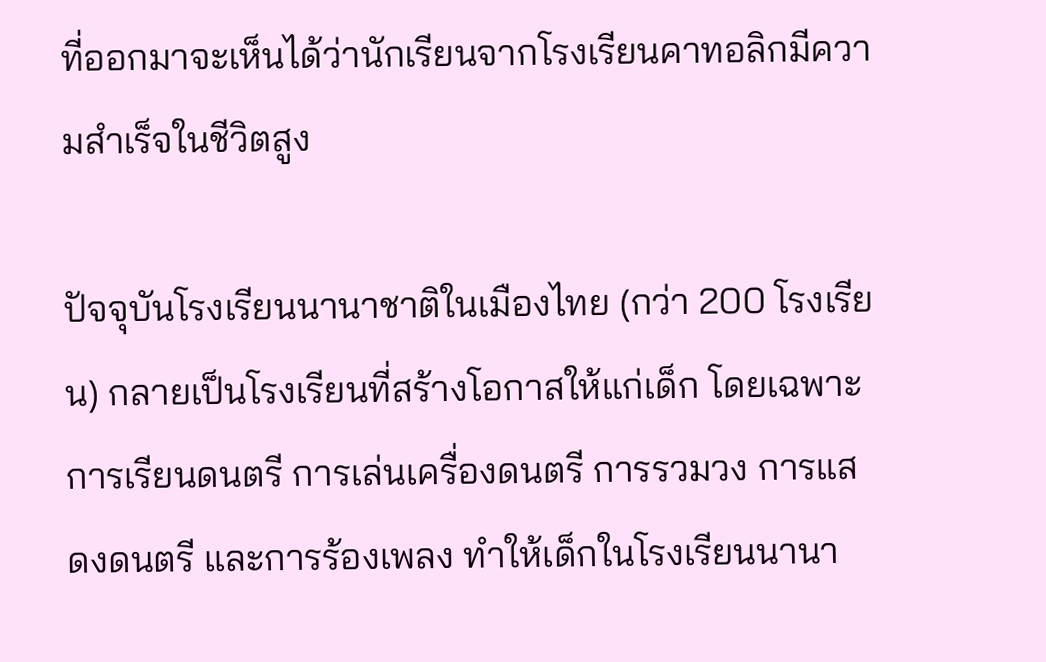ที่ออกมาจะเห็นได้ว่านักเรียนจากโรงเรียนคาทอลิกมีความสำเร็จในชีวิตสูง

ปัจจุบันโรงเรียนนานาชาติในเมืองไทย (กว่า 200 โรงเรียน) กลายเป็นโรงเรียนที่สร้างโอกาสให้แก่เด็ก โดยเฉพาะการเรียนดนตรี การเล่นเครื่องดนตรี การรวมวง การแสดงดนตรี และการร้องเพลง ทำให้เด็กในโรงเรียนนานา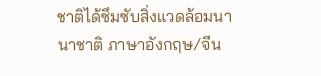ชาติได้ซึมซับสิ่งแวดล้อมนานาชาติ ภาษาอังกฤษ/จีน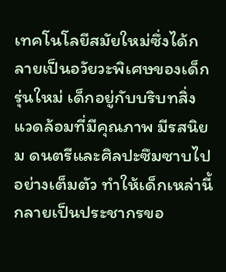เทคโนโลยีสมัยใหม่ซึ่งได้กลายเป็นอวัยวะพิเศษของเด็กรุ่นใหม่ เด็กอยู่กับบริบทสิ่งแวดล้อมที่มีคุณภาพ มีรสนิยม ดนตรีและศิลปะซึมซาบไปอย่างเต็มตัว ทำให้เด็กเหล่านี้กลายเป็นประชากรขอ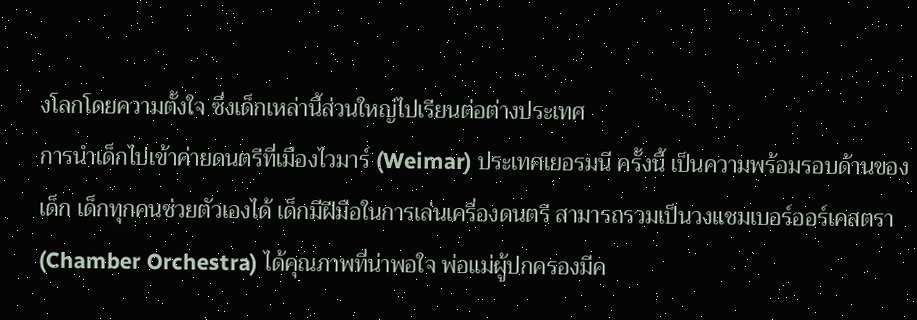งโลกโดยความตั้งใจ ซึ่งเด็กเหล่านี้ส่วนใหญ่ไปเรียนต่อต่างประเทศ
การนำเด็กไปเข้าค่ายดนตรีที่เมืองไวมาร์ (Weimar) ประเทศเยอรมนี ครั้งนี้ เป็นความพร้อมรอบด้านของเด็ก เด็กทุกคนช่วยตัวเองได้ เด็กมีฝีมือในการเล่นเครื่องดนตรี สามารถรวมเป็นวงแชมเบอร์ออร์เคสตรา (Chamber Orchestra) ได้คุณภาพที่น่าพอใจ พ่อแม่ผู้ปกครองมีค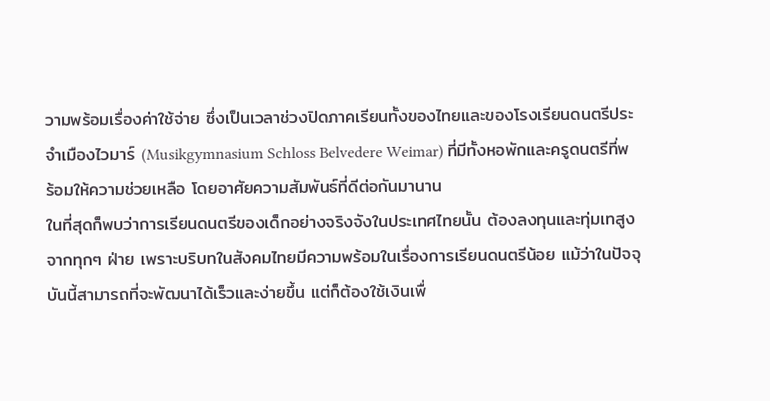วามพร้อมเรื่องค่าใช้จ่าย ซึ่งเป็นเวลาช่วงปิดภาคเรียนทั้งของไทยและของโรงเรียนดนตรีประจำเมืองไวมาร์ (Musikgymnasium Schloss Belvedere Weimar) ที่มีทั้งหอพักและครูดนตรีที่พร้อมให้ความช่วยเหลือ โดยอาศัยความสัมพันธ์ที่ดีต่อกันมานาน
ในที่สุดก็พบว่าการเรียนดนตรีของเด็กอย่างจริงจังในประเทศไทยนั้น ต้องลงทุนและทุ่มเทสูงจากทุกๆ ฝ่าย เพราะบริบทในสังคมไทยมีความพร้อมในเรื่องการเรียนดนตรีน้อย แม้ว่าในปัจจุบันนี้สามารถที่จะพัฒนาได้เร็วและง่ายขึ้น แต่ก็ต้องใช้เงินเพื่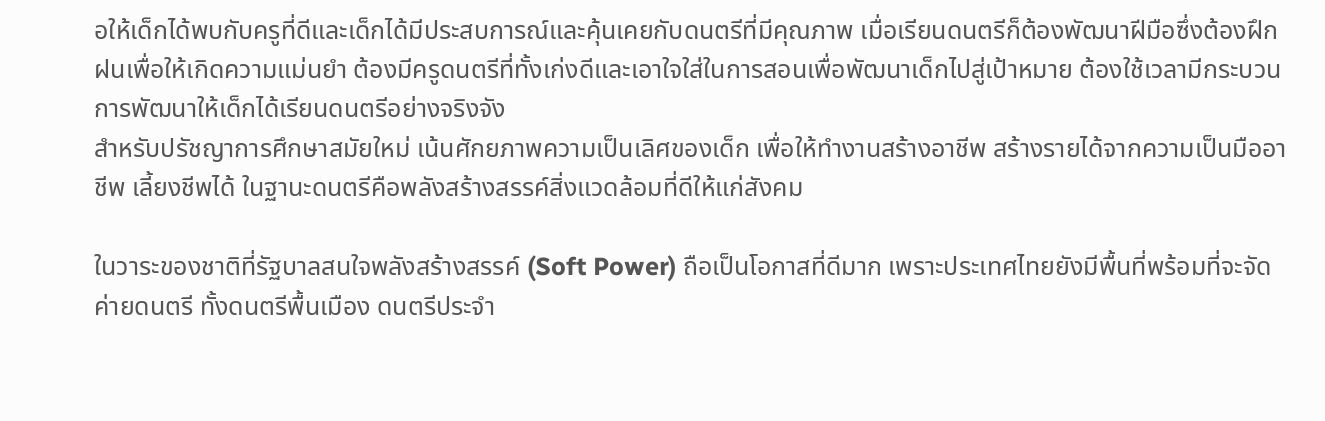อให้เด็กได้พบกับครูที่ดีและเด็กได้มีประสบการณ์และคุ้นเคยกับดนตรีที่มีคุณภาพ เมื่อเรียนดนตรีก็ต้องพัฒนาฝีมือซึ่งต้องฝึกฝนเพื่อให้เกิดความแม่นยำ ต้องมีครูดนตรีที่ทั้งเก่งดีและเอาใจใส่ในการสอนเพื่อพัฒนาเด็กไปสู่เป้าหมาย ต้องใช้เวลามีกระบวนการพัฒนาให้เด็กได้เรียนดนตรีอย่างจริงจัง
สำหรับปรัชญาการศึกษาสมัยใหม่ เน้นศักยภาพความเป็นเลิศของเด็ก เพื่อให้ทำงานสร้างอาชีพ สร้างรายได้จากความเป็นมืออาชีพ เลี้ยงชีพได้ ในฐานะดนตรีคือพลังสร้างสรรค์สิ่งแวดล้อมที่ดีให้แก่สังคม

ในวาระของชาติที่รัฐบาลสนใจพลังสร้างสรรค์ (Soft Power) ถือเป็นโอกาสที่ดีมาก เพราะประเทศไทยยังมีพื้นที่พร้อมที่จะจัดค่ายดนตรี ทั้งดนตรีพื้นเมือง ดนตรีประจำ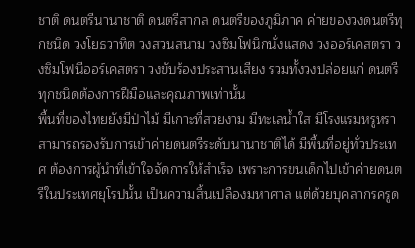ชาติ ดนตรีนานาชาติ ดนตรีสากล ดนตรีของภูมิภาค ค่ายของวงดนตรีทุกชนิด วงโยธวาทิต วงสวนสนาม วงซิมโฟนิกนั่งแสดง วงออร์เคสตรา วงซิมโฟนีออร์เคสตรา วงขับร้องประสานเสียง รวมทั้งวงปล่อยแก่ ดนตรีทุกชนิดต้องการฝีมือและคุณภาพเท่านั้น
พื้นที่ของไทยยังมีป่าไม้ มีเกาะที่สวยงาม มีทะเลน้ำใส มีโรงแรมหรูหรา สามารถรองรับการเข้าค่ายดนตรีระดับนานาชาติได้ มีพื้นที่อยู่ทั่วประเทศ ต้องการผู้นำที่เข้าใจจัดการให้สำเร็จ เพราะการขนเด็กไปเข้าค่ายดนตรีในประเทศยุโรปนั้น เป็นความสิ้นเปลืองมหาศาล แต่ด้วยบุคลากรครูด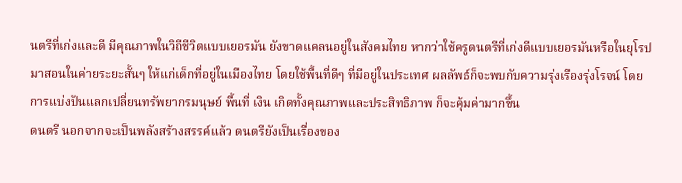นตรีที่เก่งและดี มีคุณภาพในวิถีชีวิตแบบเยอรมัน ยังขาดแคลนอยู่ในสังคมไทย หากว่าใช้ครูดนตรีที่เก่งดีแบบเยอรมันหรือในยุโรป มาสอนในค่ายระยะสั้นๆ ให้แก่เด็กที่อยู่ในเมืองไทย โดยใช้พื้นที่ดีๆ ที่มีอยู่ในประเทศ ผลลัพธ์ก็จะพบกับความรุ่งเรืองรุ่งโรจน์ โดยการแบ่งปันแลกเปลี่ยนทรัพยากรมนุษย์ พื้นที่ เงิน เกิดทั้งคุณภาพและประสิทธิภาพ ก็จะคุ้มค่ามากขึ้น
ดนตรี นอกจากจะเป็นพลังสร้างสรรค์แล้ว ดนตรียังเป็นเรื่องของ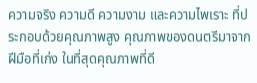ความจริง ความดี ความงาม และความไพเราะ ที่ประกอบด้วยคุณภาพสูง คุณภาพของดนตรีมาจากฝีมือที่เก่ง ในที่สุดคุณภาพที่ดี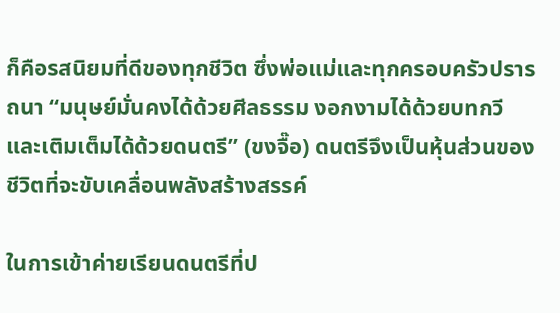ก็คือรสนิยมที่ดีของทุกชีวิต ซึ่งพ่อแม่และทุกครอบครัวปรารถนา “มนุษย์มั่นคงได้ด้วยศีลธรรม งอกงามได้ด้วยบทกวี และเติมเต็มได้ด้วยดนตรี” (ขงจื๊อ) ดนตรีจึงเป็นหุ้นส่วนของชีวิตที่จะขับเคลื่อนพลังสร้างสรรค์

ในการเข้าค่ายเรียนดนตรีที่ป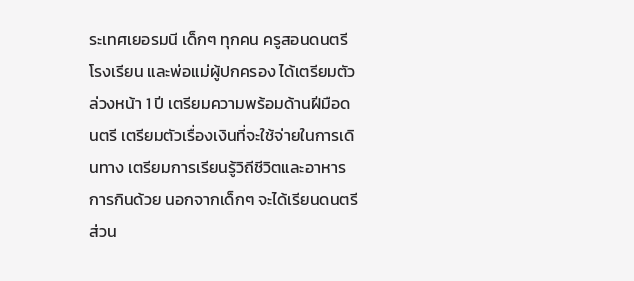ระเทศเยอรมนี เด็กๆ ทุกคน ครูสอนดนตรี โรงเรียน และพ่อแม่ผู้ปกครอง ได้เตรียมตัวล่วงหน้า 1 ปี เตรียมความพร้อมด้านฝีมือดนตรี เตรียมตัวเรื่องเงินที่จะใช้จ่ายในการเดินทาง เตรียมการเรียนรู้วิถีชีวิตและอาหารการกินด้วย นอกจากเด็กๆ จะได้เรียนดนตรีส่วน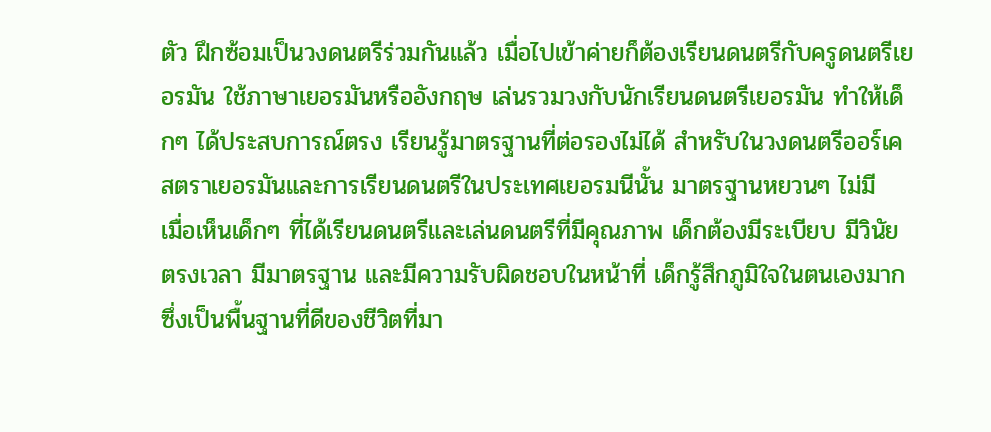ตัว ฝึกซ้อมเป็นวงดนตรีร่วมกันแล้ว เมื่อไปเข้าค่ายก็ต้องเรียนดนตรีกับครูดนตรีเยอรมัน ใช้ภาษาเยอรมันหรืออังกฤษ เล่นรวมวงกับนักเรียนดนตรีเยอรมัน ทำให้เด็กๆ ได้ประสบการณ์ตรง เรียนรู้มาตรฐานที่ต่อรองไม่ได้ สำหรับในวงดนตรีออร์เคสตราเยอรมันและการเรียนดนตรีในประเทศเยอรมนีนั้น มาตรฐานหยวนๆ ไม่มี
เมื่อเห็นเด็กๆ ที่ได้เรียนดนตรีและเล่นดนตรีที่มีคุณภาพ เด็กต้องมีระเบียบ มีวินัย ตรงเวลา มีมาตรฐาน และมีความรับผิดชอบในหน้าที่ เด็กรู้สึกภูมิใจในตนเองมาก ซึ่งเป็นพื้นฐานที่ดีของชีวิตที่มา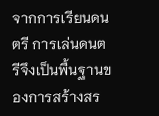จากการเรียนดนตรี การเล่นดนตรีจึงเป็นพื้นฐานของการสร้างสร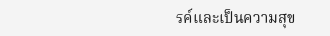รค์และเป็นความสุข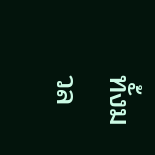ทั้งมวล